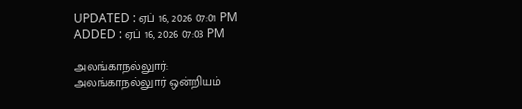UPDATED : ஏப் 16, 2026 07:01 PM
ADDED : ஏப் 16, 2026 07:03 PM

அலங்காநல்லுார்:
அலங்காநல்லுார் ஒன்றியம்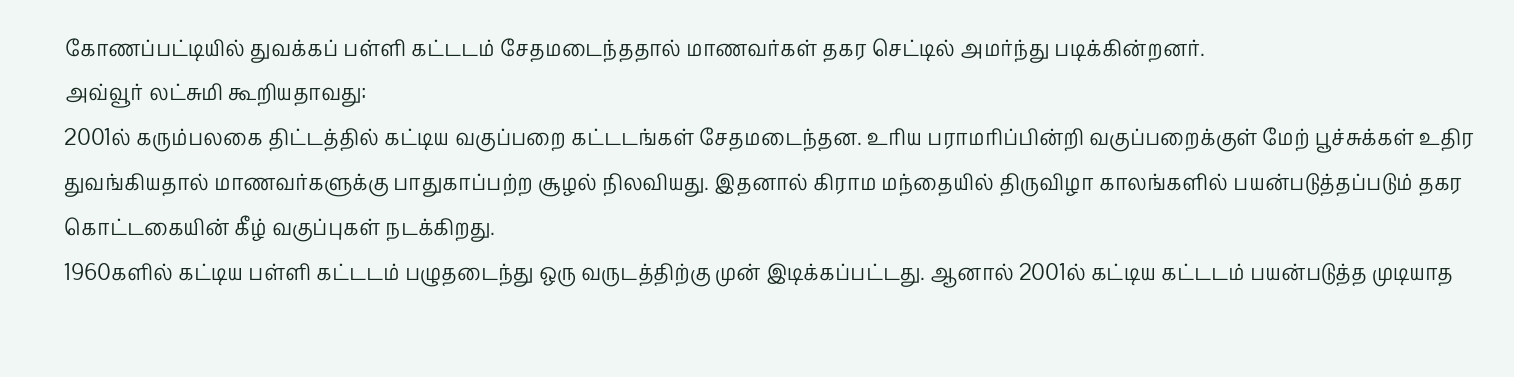கோணப்பட்டியில் துவக்கப் பள்ளி கட்டடம் சேதமடைந்ததால் மாணவர்கள் தகர செட்டில் அமர்ந்து படிக்கின்றனர்.
அவ்வூர் லட்சுமி கூறியதாவது:
2001ல் கரும்பலகை திட்டத்தில் கட்டிய வகுப்பறை கட்டடங்கள் சேதமடைந்தன. உரிய பராமரிப்பின்றி வகுப்பறைக்குள் மேற் பூச்சுக்கள் உதிர துவங்கியதால் மாணவர்களுக்கு பாதுகாப்பற்ற சூழல் நிலவியது. இதனால் கிராம மந்தையில் திருவிழா காலங்களில் பயன்படுத்தப்படும் தகர கொட்டகையின் கீழ் வகுப்புகள் நடக்கிறது.
1960களில் கட்டிய பள்ளி கட்டடம் பழுதடைந்து ஒரு வருடத்திற்கு முன் இடிக்கப்பட்டது. ஆனால் 2001ல் கட்டிய கட்டடம் பயன்படுத்த முடியாத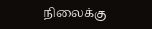நிலைக்கு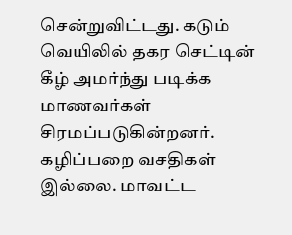சென்றுவிட்டது. கடும் வெயிலில் தகர செட்டின் கீழ் அமர்ந்து படிக்க மாணவர்கள் சிரமப்படுகின்றனர். கழிப்பறை வசதிகள் இல்லை. மாவட்ட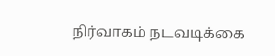நிர்வாகம் நடவடிக்கை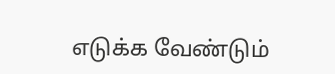எடுக்க வேண்டும்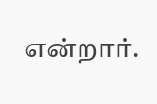என்றார்.